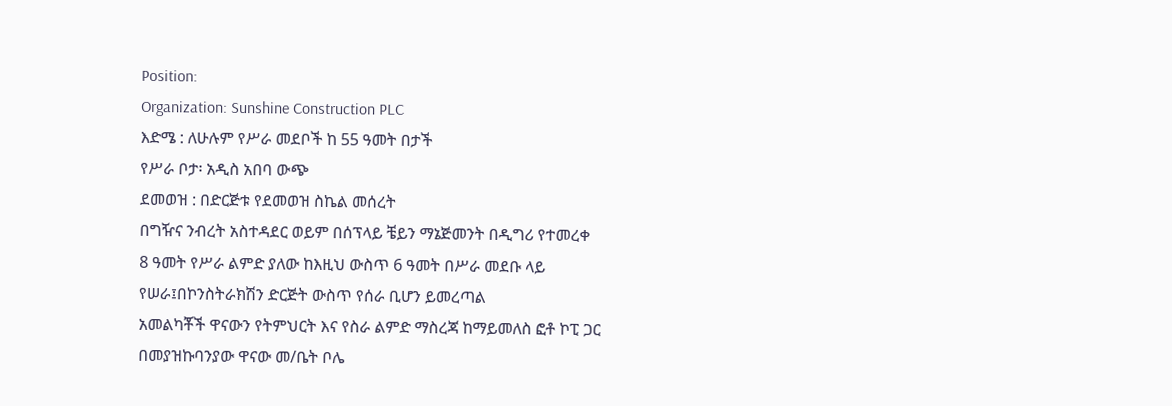Position:
Organization: Sunshine Construction PLC
እድሜ : ለሁሉም የሥራ መደቦች ከ 55 ዓመት በታች
የሥራ ቦታ፡ አዲስ አበባ ውጭ
ደመወዝ : በድርጅቱ የደመወዝ ስኬል መሰረት
በግዥና ንብረት አስተዳደር ወይም በሰፕላይ ቼይን ማኔጅመንት በዲግሪ የተመረቀ
8 ዓመት የሥራ ልምድ ያለው ከእዚህ ውስጥ 6 ዓመት በሥራ መደቡ ላይ የሠራ፤በኮንስትራክሽን ድርጅት ውስጥ የሰራ ቢሆን ይመረጣል
አመልካቾች ዋናውን የትምህርት እና የስራ ልምድ ማስረጃ ከማይመለስ ፎቶ ኮፒ ጋር በመያዝኩባንያው ዋናው መ/ቤት ቦሌ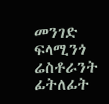መንገድ ፍላሚንጎ ሬስቶራንት ፊትለፊት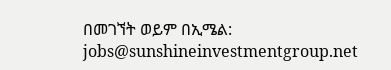በመገኘት ወይም በኢሜል: jobs@sunshineinvestmentgroup.net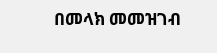በመላክ መመዝገብ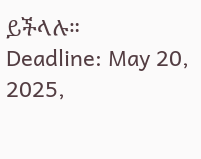ይችላሉ።
Deadline: May 20, 2025,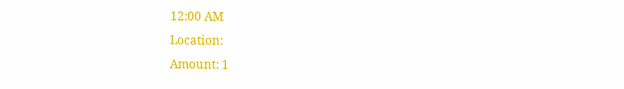12:00 AM
Location:
Amount: 1